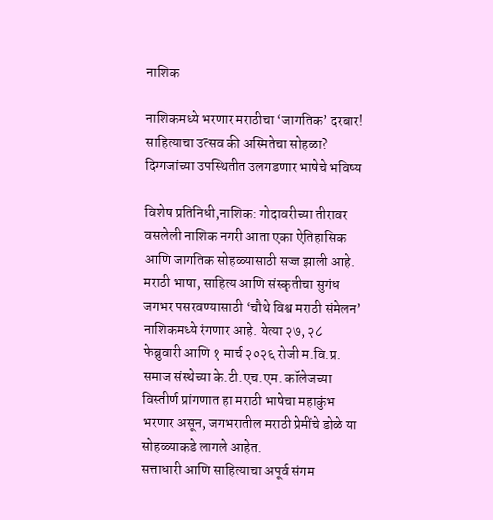नाशिक

नाशिकमध्ये भरणार मराठीचा ‘जागतिक’ दरबार! साहित्याचा उत्सव की अस्मितेचा सोहळा? दिग्गजांच्या उपस्थितीत उलगडणार भाषेचे भविष्य

विशेष प्रतिनिधी,नाशिक: गोदावरीच्या तीरावर वसलेली नाशिक नगरी आता एका ऐतिहासिक आणि जागतिक सोहळ्यासाठी सज्ज झाली आहे. मराठी भाषा, साहित्य आणि संस्कृतीचा सुगंध जगभर पसरवण्यासाठी ‘चौथे विश्व मराठी संमेलन’ नाशिकमध्ये रंगणार आहे. येत्या २७, २८ फेब्रुवारी आणि १ मार्च २०२६ रोजी म.वि.प्र. समाज संस्थेच्या के.टी.एच.एम. कॉलेजच्या विस्तीर्ण प्रांगणात हा मराठी भाषेचा महाकुंभ भरणार असून, जगभरातील मराठी प्रेमींचे डोळे या सोहळ्याकडे लागले आहेत.
सत्ताधारी आणि साहित्याचा अपूर्व संगम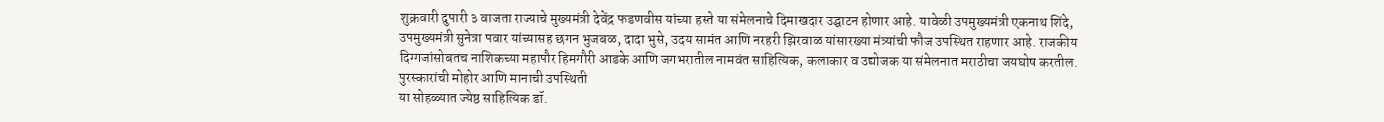शुक्रवारी दुपारी ३ वाजता राज्याचे मुख्यमंत्री देवेंद्र फडणवीस यांच्या हस्ते या संमेलनाचे दिमाखदार उद्घाटन होणार आहे. यावेळी उपमुख्यमंत्री एकनाथ शिंदे, उपमुख्यमंत्री सुनेत्रा पवार यांच्यासह छगन भुजबळ, दादा भुसे, उदय सामंत आणि नरहरी झिरवाळ यांसारख्या मंत्र्यांची फौज उपस्थित राहणार आहे. राजकीय दिग्गजांसोबतच नाशिकच्या महापौर हिमगौरी आडके आणि जगभरातील नामवंत साहित्यिक, कलाकार व उद्योजक या संमेलनात मराठीचा जयघोष करतील.
पुरस्कारांची मोहोर आणि मानाची उपस्थिती
या सोहळ्यात ज्येष्ठ साहित्यिक डॉ.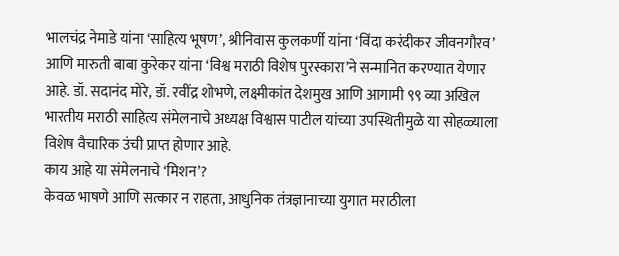भालचंद्र नेमाडे यांना ‘साहित्य भूषण’, श्रीनिवास कुलकर्णी यांना ‘विंदा करंदीकर जीवनगौरव’ आणि मारुती बाबा कुरेकर यांना ‘विश्व मराठी विशेष पुरस्कारा’ने सन्मानित करण्यात येणार आहे. डॉ. सदानंद मोरे, डॉ. रवींद्र शोभणे, लक्ष्मीकांत देशमुख आणि आगामी ९९ व्या अखिल भारतीय मराठी साहित्य संमेलनाचे अध्यक्ष विश्वास पाटील यांच्या उपस्थितीमुळे या सोहळ्याला विशेष वैचारिक उंची प्राप्त होणार आहे.
काय आहे या संमेलनाचे ‘मिशन’?
केवळ भाषणे आणि सत्कार न राहता, आधुनिक तंत्रज्ञानाच्या युगात मराठीला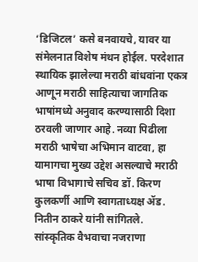‘डिजिटल’ कसे बनवायचे, यावर या संमेलनात विशेष मंथन होईल. परदेशात स्थायिक झालेल्या मराठी बांधवांना एकत्र आणून मराठी साहित्याचा जागतिक भाषांमध्ये अनुवाद करण्यासाठी दिशा ठरवली जाणार आहे. नव्या पिढीला मराठी भाषेचा अभिमान वाटवा, हा यामागचा मुख्य उद्देश असल्याचे मराठी भाषा विभागाचे सचिव डॉ. किरण कुलकर्णी आणि स्वागताध्यक्ष ॲड. नितीन ठाकरे यांनी सांगितले.
सांस्कृतिक वैभवाचा नजराणा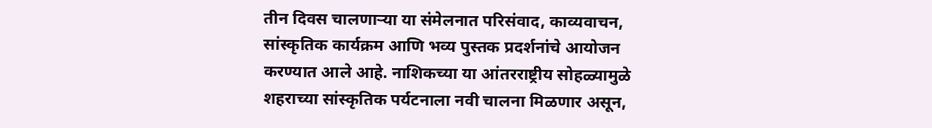तीन दिवस चालणाऱ्या या संमेलनात परिसंवाद, काव्यवाचन, सांस्कृतिक कार्यक्रम आणि भव्य पुस्तक प्रदर्शनांचे आयोजन करण्यात आले आहे. नाशिकच्या या आंतरराष्ट्रीय सोहळ्यामुळे शहराच्या सांस्कृतिक पर्यटनाला नवी चालना मिळणार असून,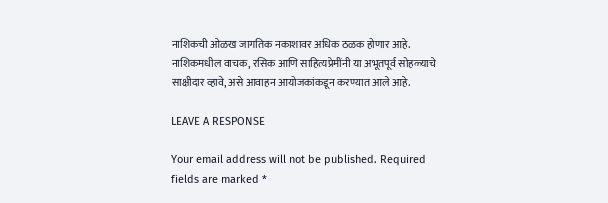नाशिकची ओळख जागतिक नकाशावर अधिक ठळक होणार आहे.
नाशिकमधील वाचक, रसिक आणि साहित्यप्रेमींनी या अभूतपूर्व सोहळ्याचे साक्षीदार व्हावे, असे आवाहन आयोजकांकडून करण्यात आले आहे.

LEAVE A RESPONSE

Your email address will not be published. Required fields are marked *